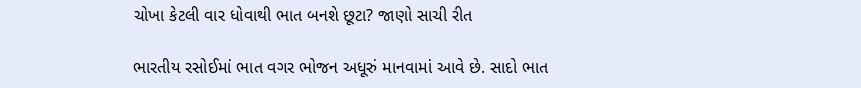ચોખા કેટલી વાર ધોવાથી ભાત બનશે છૂટા? જાણો સાચી રીત

ભારતીય રસોઈમાં ભાત વગર ભોજન અધૂરું માનવામાં આવે છે. સાદો ભાત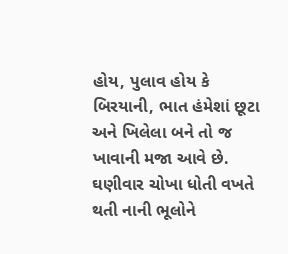હોય, પુલાવ હોય કે બિરયાની, ભાત હંમેશાં છૂટા અને ખિલેલા બને તો જ ખાવાની મજા આવે છે. ઘણીવાર ચોખા ધોતી વખતે થતી નાની ભૂલોને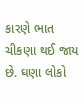કારણે ભાત ચીકણા થઈ જાય છે. ઘણા લોકો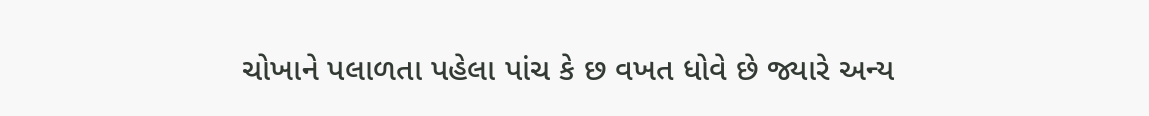ચોખાને પલાળતા પહેલા પાંચ કે છ વખત ધોવે છે જ્યારે અન્ય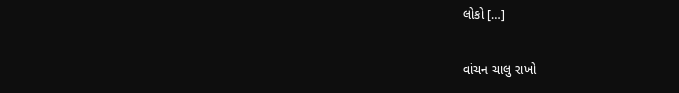લોકો […]

વાંચન ચાલુ રાખો